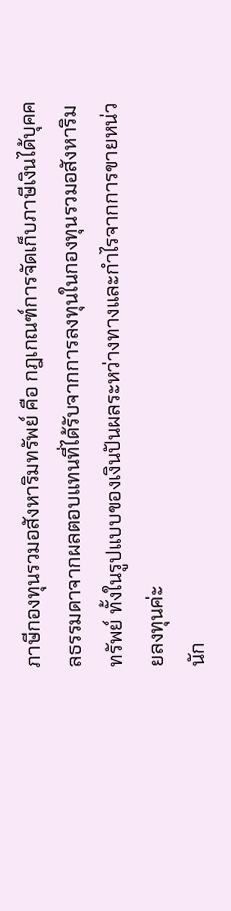ภาษีกองทุนรวมอสังหาริมทรัพย์ คือ กฎเกณฑ์การจัดเก็บภาษีเงินได้บุคคลธรรมดาจากผลตอบแทนที่ได้รับจากการลงทุนในกองทุนรวมอสังหาริมทรัพย์ ทั้งในรูปแบบของเงินปันผลระหว่างทางและกำไรจากการขายหน่วยลงทุนค่ะ
นัก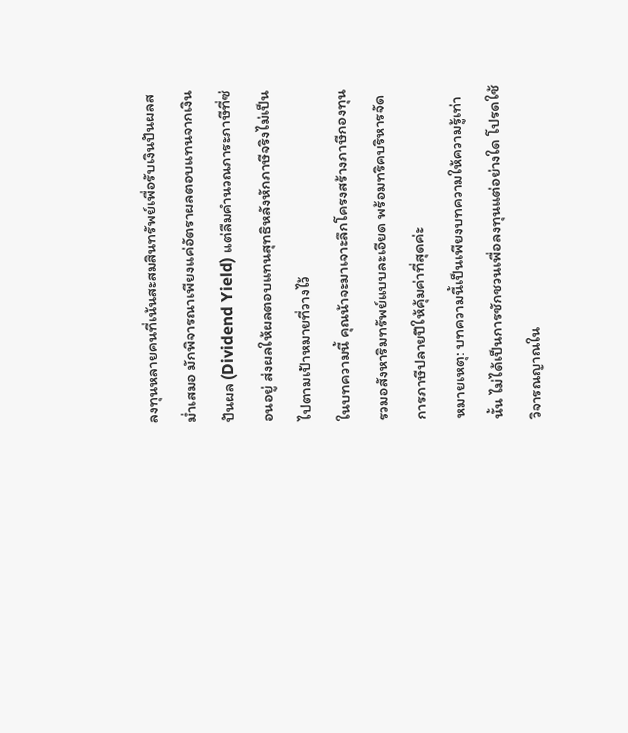ลงทุนหลายคนที่เน้นสะสมสินทรัพย์เพื่อรับเงินปันผลสม่ำเสมอ มักพิจารณาเพียงแค่อัตราผลตอบแทนจากเงินปันผล (Dividend Yield) แต่ลืมคำนวณภาระภาษีที่ซ่อนอยู่ ส่งผลให้ผลตอบแทนสุทธิหลังหักภาษีจริงไม่เป็นไปตามเป้าหมายที่วางไว้
ในบทความนี้ คุณน้าจะมาเจาะลึกโครงสร้างภาษีกองทุนรวมอสังหาริมทรัพย์แบบละเอียด พร้อมทริคบริหารจัดการภาษีปลายปีให้คุ้มค่าที่สุดค่ะ
หมายเหตุ: บทความนี้เป็นเพียงบทความให้ความรู้เท่านั้น ไม่ได้เป็นการชักชวนเพื่อลงทุนแต่อย่างใด โปรดใช้วิจารณญาณใน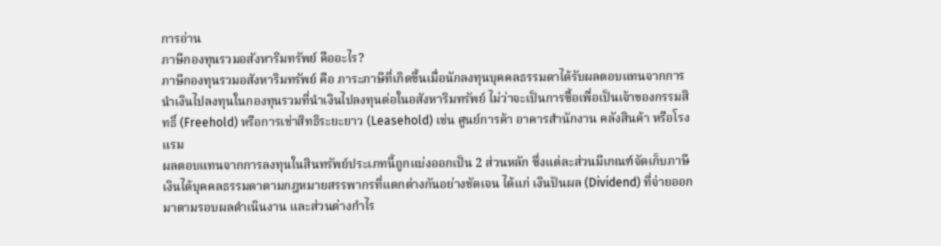การอ่าน
ภาษีกองทุนรวมอสังหาริมทรัพย์ คืออะไร?
ภาษีกองทุนรวมอสังหาริมทรัพย์ คือ ภาระภาษีที่เกิดขึ้นเมื่อนักลงทุนบุคคลธรรมดาได้รับผลตอบแทนจากการนำเงินไปลงทุนในกองทุนรวมที่นำเงินไปลงทุนต่อในอสังหาริมทรัพย์ ไม่ว่าจะเป็นการซื้อเพื่อเป็นเจ้าของกรรมสิทธิ์ (Freehold) หรือการเช่าสิทธิระยะยาว (Leasehold) เช่น ศูนย์การค้า อาคารสำนักงาน คลังสินค้า หรือโรงแรม
ผลตอบแทนจากการลงทุนในสินทรัพย์ประเภทนี้ถูกแบ่งออกเป็น 2 ส่วนหลัก ซึ่งแต่ละส่วนมีเกณฑ์จัดเก็บภาษีเงินได้บุคคลธรรมดาตามกฎหมายสรรพากรที่แตกต่างกันอย่างชัดเจน ได้แก่ เงินปันผล (Dividend) ที่จ่ายออกมาตามรอบผลดำเนินงาน และส่วนต่างกำไร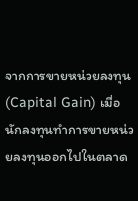จากการขายหน่วยลงทุน (Capital Gain) เมื่อนักลงทุนทำการขายหน่วยลงทุนออกไปในตลาด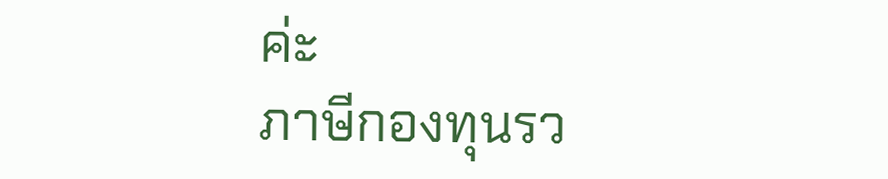ค่ะ
ภาษีกองทุนรว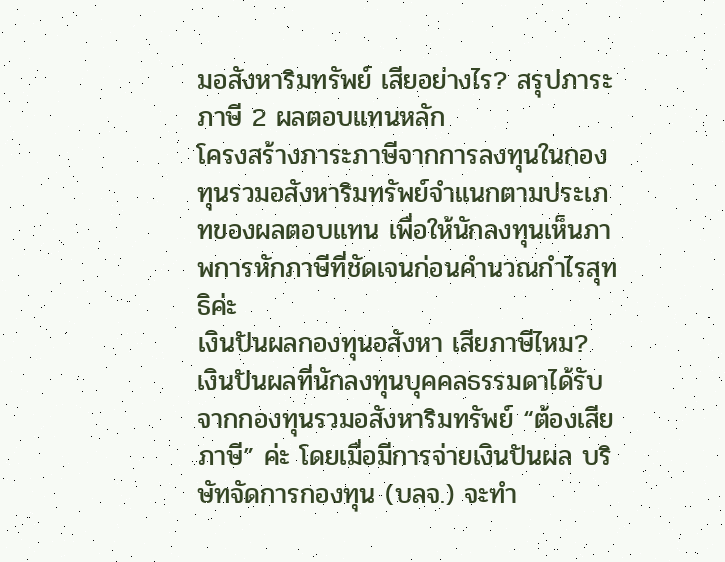มอสังหาริมทรัพย์ เสียอย่างไร? สรุปภาระภาษี 2 ผลตอบแทนหลัก
โครงสร้างภาระภาษีจากการลงทุนในกองทุนรวมอสังหาริมทรัพย์จำแนกตามประเภทของผลตอบแทน เพื่อให้นักลงทุนเห็นภาพการหักภาษีที่ชัดเจนก่อนคำนวณกำไรสุทธิค่ะ
เงินปันผลกองทุนอสังหา เสียภาษีไหม?
เงินปันผลที่นักลงทุนบุคคลธรรมดาได้รับจากกองทุนรวมอสังหาริมทรัพย์ “ต้องเสียภาษี” ค่ะ โดยเมื่อมีการจ่ายเงินปันผล บริษัทจัดการกองทุน (บลจ.) จะทำ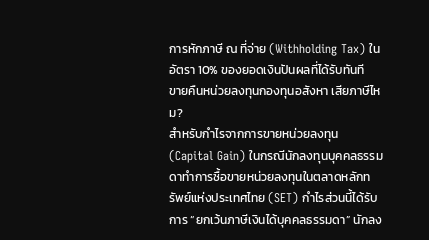การหักภาษี ณ ที่จ่าย (Withholding Tax) ในอัตรา 10% ของยอดเงินปันผลที่ได้รับทันที
ขายคืนหน่วยลงทุนกองทุนอสังหา เสียภาษีไหม?
สำหรับกำไรจากการขายหน่วยลงทุน (Capital Gain) ในกรณีนักลงทุนบุคคลธรรมดาทำการซื้อขายหน่วยลงทุนในตลาดหลักทรัพย์แห่งประเทศไทย (SET) กำไรส่วนนี้ได้รับการ “ยกเว้นภาษีเงินได้บุคคลธรรมดา” นักลง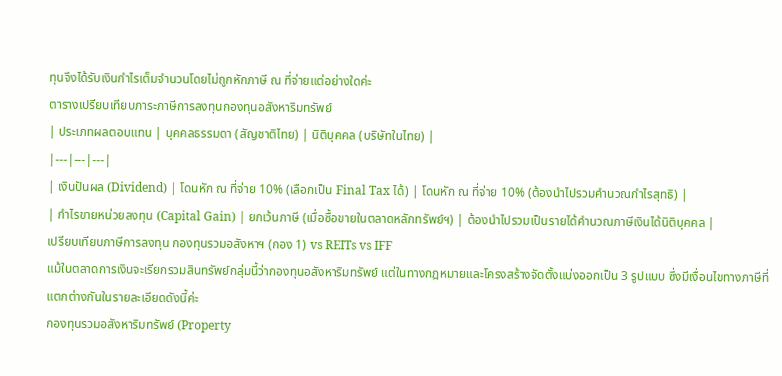ทุนจึงได้รับเงินกำไรเต็มจำนวนโดยไม่ถูกหักภาษี ณ ที่จ่ายแต่อย่างใดค่ะ
ตารางเปรียบเทียบภาระภาษีการลงทุนกองทุนอสังหาริมทรัพย์
| ประเภทผลตอบแทน | บุคคลธรรมดา (สัญชาติไทย) | นิติบุคคล (บริษัทในไทย) |
|---|---|---|
| เงินปันผล (Dividend) | โดนหัก ณ ที่จ่าย 10% (เลือกเป็น Final Tax ได้) | โดนหัก ณ ที่จ่าย 10% (ต้องนำไปรวมคำนวณกำไรสุทธิ) |
| กำไรขายหน่วยลงทุน (Capital Gain) | ยกเว้นภาษี (เมื่อซื้อขายในตลาดหลักทรัพย์ฯ) | ต้องนำไปรวมเป็นรายได้คำนวณภาษีเงินได้นิติบุคคล |
เปรียบเทียบภาษีการลงทุน กองทุนรวมอสังหาฯ (กอง 1) vs REITs vs IFF
แม้ในตลาดการเงินจะเรียกรวมสินทรัพย์กลุ่มนี้ว่ากองทุนอสังหาริมทรัพย์ แต่ในทางกฎหมายและโครงสร้างจัดตั้งแบ่งออกเป็น 3 รูปแบบ ซึ่งมีเงื่อนไขทางภาษีที่แตกต่างกันในรายละเอียดดังนี้ค่ะ
กองทุนรวมอสังหาริมทรัพย์ (Property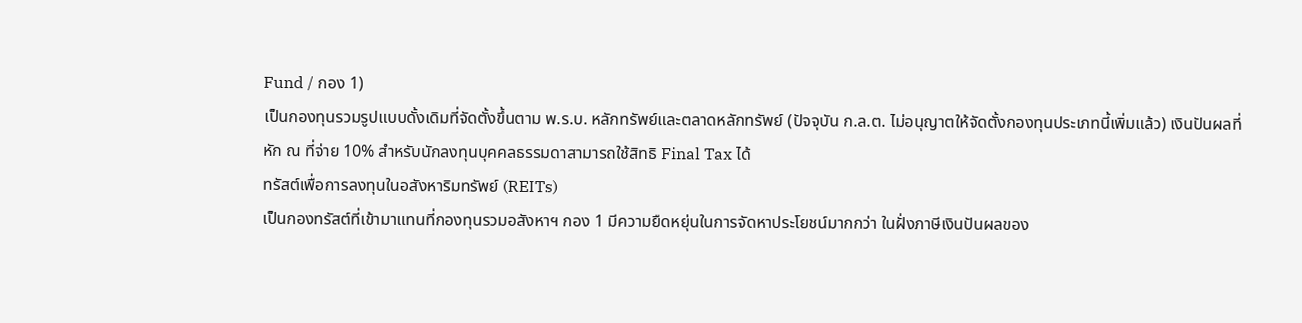Fund / กอง 1)
เป็นกองทุนรวมรูปแบบดั้งเดิมที่จัดตั้งขึ้นตาม พ.ร.บ. หลักทรัพย์และตลาดหลักทรัพย์ (ปัจจุบัน ก.ล.ต. ไม่อนุญาตให้จัดตั้งกองทุนประเภทนี้เพิ่มแล้ว) เงินปันผลที่หัก ณ ที่จ่าย 10% สำหรับนักลงทุนบุคคลธรรมดาสามารถใช้สิทธิ Final Tax ได้
ทรัสต์เพื่อการลงทุนในอสังหาริมทรัพย์ (REITs)
เป็นกองทรัสต์ที่เข้ามาแทนที่กองทุนรวมอสังหาฯ กอง 1 มีความยืดหยุ่นในการจัดหาประโยชน์มากกว่า ในฝั่งภาษีเงินปันผลของ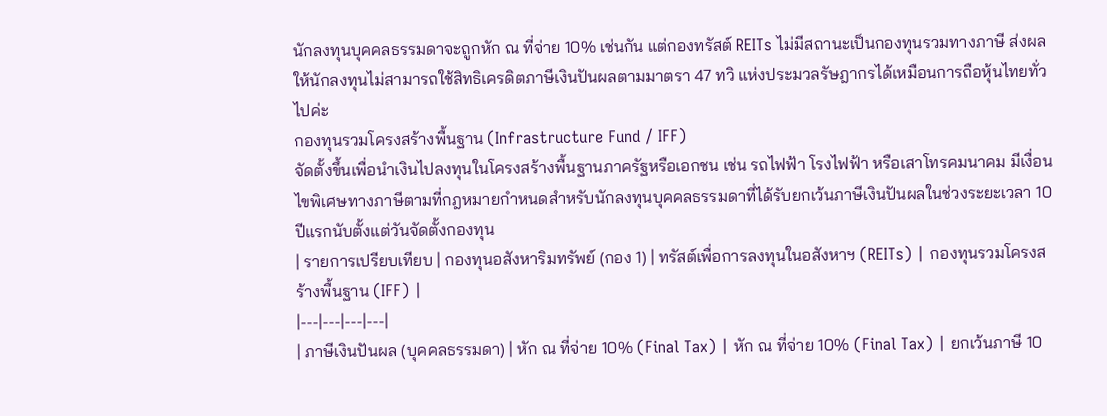นักลงทุนบุคคลธรรมดาจะถูกหัก ณ ที่จ่าย 10% เช่นกัน แต่กองทรัสต์ REITs ไม่มีสถานะเป็นกองทุนรวมทางภาษี ส่งผลให้นักลงทุนไม่สามารถใช้สิทธิเครดิตภาษีเงินปันผลตามมาตรา 47 ทวิ แห่งประมวลรัษฎากรได้เหมือนการถือหุ้นไทยทั่วไปค่ะ
กองทุนรวมโครงสร้างพื้นฐาน (Infrastructure Fund / IFF)
จัดตั้งขึ้นเพื่อนำเงินไปลงทุนในโครงสร้างพื้นฐานภาครัฐหรือเอกชน เช่น รถไฟฟ้า โรงไฟฟ้า หรือเสาโทรคมนาคม มีเงื่อนไขพิเศษทางภาษีตามที่กฎหมายกำหนดสำหรับนักลงทุนบุคคลธรรมดาที่ได้รับยกเว้นภาษีเงินปันผลในช่วงระยะเวลา 10 ปีแรกนับตั้งแต่วันจัดตั้งกองทุน
| รายการเปรียบเทียบ | กองทุนอสังหาริมทรัพย์ (กอง 1) | ทรัสต์เพื่อการลงทุนในอสังหาฯ (REITs) | กองทุนรวมโครงสร้างพื้นฐาน (IFF) |
|---|---|---|---|
| ภาษีเงินปันผล (บุคคลธรรมดา) | หัก ณ ที่จ่าย 10% (Final Tax) | หัก ณ ที่จ่าย 10% (Final Tax) | ยกเว้นภาษี 10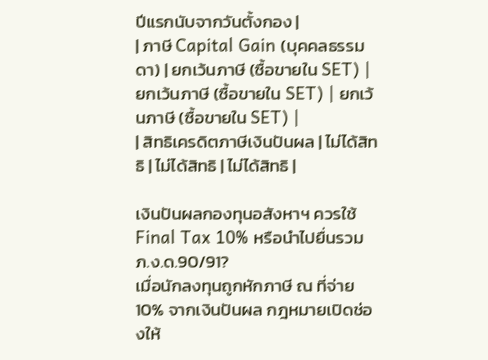ปีแรกนับจากวันตั้งกอง |
| ภาษี Capital Gain (บุคคลธรรมดา) | ยกเว้นภาษี (ซื้อขายใน SET) | ยกเว้นภาษี (ซื้อขายใน SET) | ยกเว้นภาษี (ซื้อขายใน SET) |
| สิทธิเครดิตภาษีเงินปันผล | ไม่ได้สิทธิ | ไม่ได้สิทธิ | ไม่ได้สิทธิ |

เงินปันผลกองทุนอสังหาฯ ควรใช้ Final Tax 10% หรือนำไปยื่นรวม ภ.ง.ด.90/91?
เมื่อนักลงทุนถูกหักภาษี ณ ที่จ่าย 10% จากเงินปันผล กฎหมายเปิดช่องให้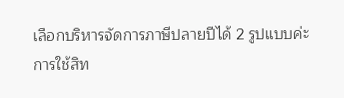เลือกบริหารจัดการภาษีปลายปีได้ 2 รูปแบบค่ะ
การใช้สิท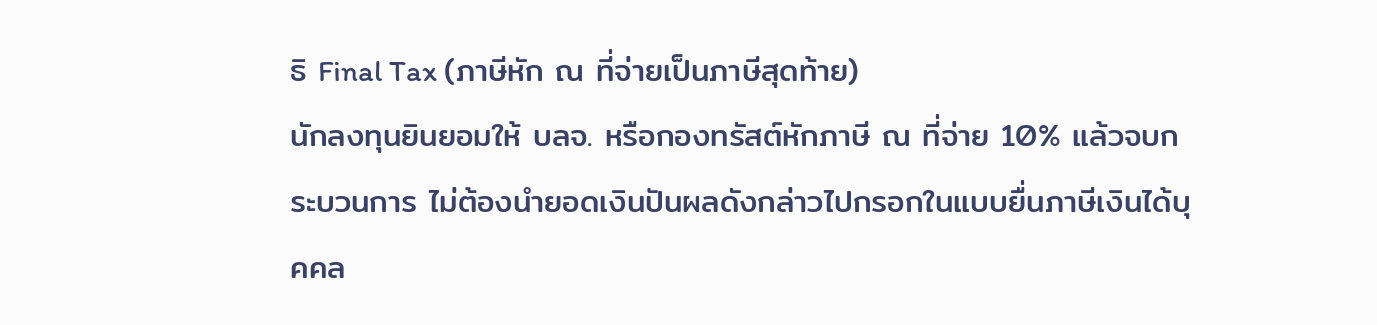ธิ Final Tax (ภาษีหัก ณ ที่จ่ายเป็นภาษีสุดท้าย)
นักลงทุนยินยอมให้ บลจ. หรือกองทรัสต์หักภาษี ณ ที่จ่าย 10% แล้วจบกระบวนการ ไม่ต้องนำยอดเงินปันผลดังกล่าวไปกรอกในแบบยื่นภาษีเงินได้บุคคล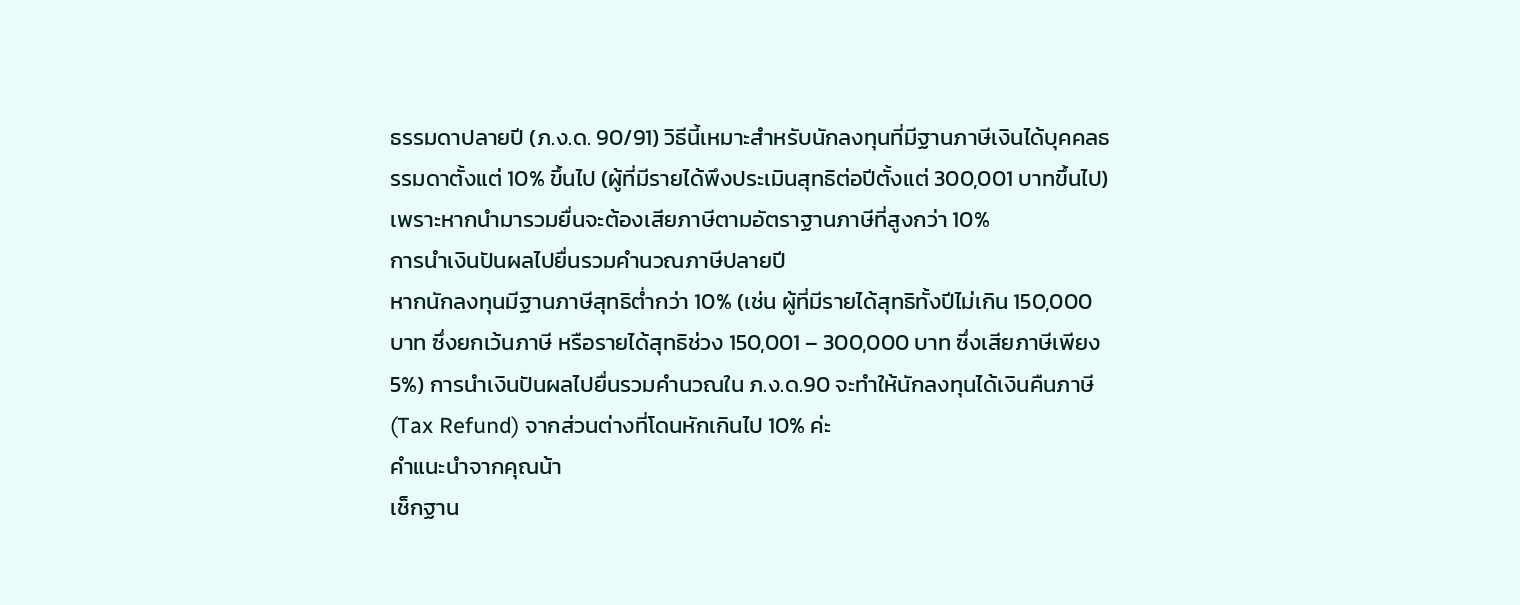ธรรมดาปลายปี (ภ.ง.ด. 90/91) วิธีนี้เหมาะสำหรับนักลงทุนที่มีฐานภาษีเงินได้บุคคลธรรมดาตั้งแต่ 10% ขึ้นไป (ผู้ที่มีรายได้พึงประเมินสุทธิต่อปีตั้งแต่ 300,001 บาทขึ้นไป) เพราะหากนำมารวมยื่นจะต้องเสียภาษีตามอัตราฐานภาษีที่สูงกว่า 10%
การนำเงินปันผลไปยื่นรวมคำนวณภาษีปลายปี
หากนักลงทุนมีฐานภาษีสุทธิต่ำกว่า 10% (เช่น ผู้ที่มีรายได้สุทธิทั้งปีไม่เกิน 150,000 บาท ซึ่งยกเว้นภาษี หรือรายได้สุทธิช่วง 150,001 – 300,000 บาท ซึ่งเสียภาษีเพียง 5%) การนำเงินปันผลไปยื่นรวมคำนวณใน ภ.ง.ด.90 จะทำให้นักลงทุนได้เงินคืนภาษี (Tax Refund) จากส่วนต่างที่โดนหักเกินไป 10% ค่ะ
คำแนะนำจากคุณน้า
เช็กฐาน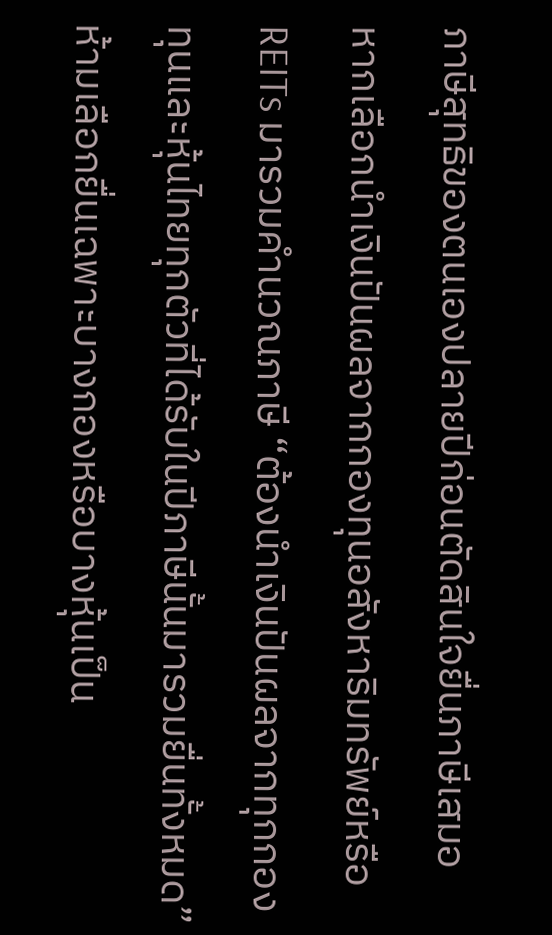ภาษีสุทธิของตนเองปลายปีก่อนตัดสินใจยื่นภาษีเสมอ
หากเลือกนำเงินปันผลจากกองทุนอสังหาริมทรัพย์หรือ REITs มารวมคำนวณภาษี “ต้องนำเงินปันผลจากทุกกองทุนและหุ้นไทยทุกตัวที่ได้รับในปีภาษีนั้นมารวมยื่นทั้งหมด” ห้ามเลือกยื่นเฉพาะบางกองหรือบางหุ้นเป็น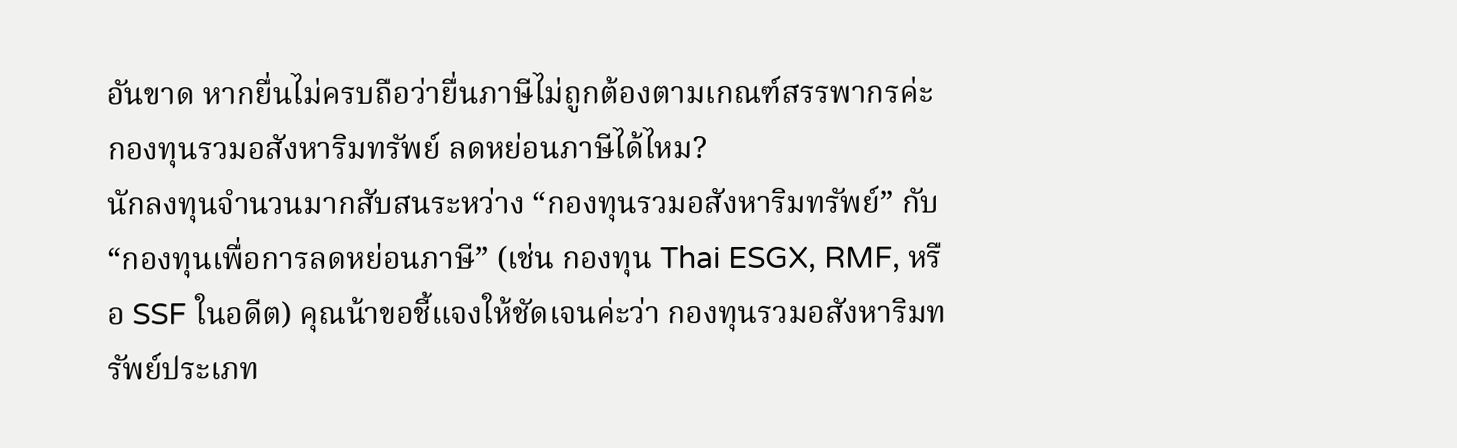อันขาด หากยื่นไม่ครบถือว่ายื่นภาษีไม่ถูกต้องตามเกณฑ์สรรพากรค่ะ
กองทุนรวมอสังหาริมทรัพย์ ลดหย่อนภาษีได้ไหม?
นักลงทุนจำนวนมากสับสนระหว่าง “กองทุนรวมอสังหาริมทรัพย์” กับ “กองทุนเพื่อการลดหย่อนภาษี” (เช่น กองทุน Thai ESGX, RMF, หรือ SSF ในอดีต) คุณน้าขอชี้แจงให้ชัดเจนค่ะว่า กองทุนรวมอสังหาริมทรัพย์ประเภท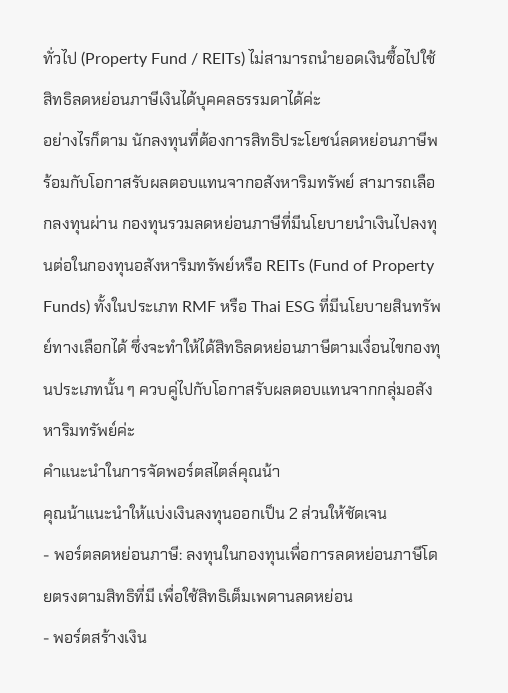ทั่วไป (Property Fund / REITs) ไม่สามารถนำยอดเงินซื้อไปใช้สิทธิลดหย่อนภาษีเงินได้บุคคลธรรมดาได้ค่ะ
อย่างไรก็ตาม นักลงทุนที่ต้องการสิทธิประโยชน์ลดหย่อนภาษีพร้อมกับโอกาสรับผลตอบแทนจากอสังหาริมทรัพย์ สามารถเลือกลงทุนผ่าน กองทุนรวมลดหย่อนภาษีที่มีนโยบายนำเงินไปลงทุนต่อในกองทุนอสังหาริมทรัพย์หรือ REITs (Fund of Property Funds) ทั้งในประเภท RMF หรือ Thai ESG ที่มีนโยบายสินทรัพย์ทางเลือกได้ ซึ่งจะทำให้ได้สิทธิลดหย่อนภาษีตามเงื่อนไขกองทุนประเภทนั้น ๆ ควบคู่ไปกับโอกาสรับผลตอบแทนจากกลุ่มอสังหาริมทรัพย์ค่ะ
คำแนะนำในการจัดพอร์ตสไตล์คุณน้า
คุณน้าแนะนำให้แบ่งเงินลงทุนออกเป็น 2 ส่วนให้ชัดเจน
- พอร์ตลดหย่อนภาษี: ลงทุนในกองทุนเพื่อการลดหย่อนภาษีโดยตรงตามสิทธิที่มี เพื่อใช้สิทธิเต็มเพดานลดหย่อน
- พอร์ตสร้างเงิน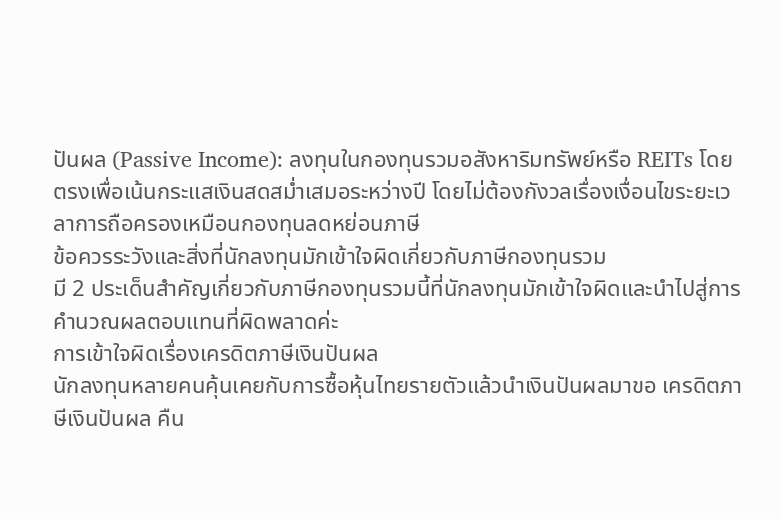ปันผล (Passive Income): ลงทุนในกองทุนรวมอสังหาริมทรัพย์หรือ REITs โดยตรงเพื่อเน้นกระแสเงินสดสม่ำเสมอระหว่างปี โดยไม่ต้องกังวลเรื่องเงื่อนไขระยะเวลาการถือครองเหมือนกองทุนลดหย่อนภาษี
ข้อควรระวังและสิ่งที่นักลงทุนมักเข้าใจผิดเกี่ยวกับภาษีกองทุนรวม
มี 2 ประเด็นสำคัญเกี่ยวกับภาษีกองทุนรวมนี้ที่นักลงทุนมักเข้าใจผิดและนำไปสู่การคำนวณผลตอบแทนที่ผิดพลาดค่ะ
การเข้าใจผิดเรื่องเครดิตภาษีเงินปันผล
นักลงทุนหลายคนคุ้นเคยกับการซื้อหุ้นไทยรายตัวแล้วนำเงินปันผลมาขอ เครดิตภาษีเงินปันผล คืน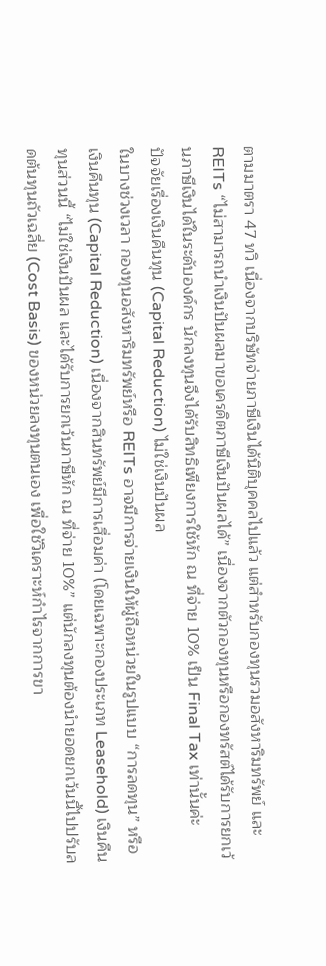ตามมาตรา 47 ทวิ เนื่องจากบริษัทจ่ายภาษีเงินได้นิติบุคคลไปแล้ว แต่สำหรับกองทุนรวมอสังหาริมทรัพย์ และ REITs “ไม่สามารถนำเงินปันผลมาขอเครดิตภาษีเงินปันผลได้” เนื่องจากตัวกองทุนหรือกองทรัสต์ได้รับการยกเว้นภาษีเงินได้ในระดับองค์กร นักลงทุนจึงได้รับสิทธิเพียงการใช้หัก ณ ที่จ่าย 10% เป็น Final Tax เท่านั้นค่ะ
ปัจจัยเรื่องเงินคืนทุน (Capital Reduction) ไม่ใช่เงินปันผล
ในบางช่วงเวลา กองทุนอสังหาริมทรัพย์หรือ REITs อาจมีการจ่ายเงินให้ผู้ถือหน่วยในรูปแบบ “การลดทุน” หรือเงินคืนทุน (Capital Reduction) เนื่องจากสินทรัพย์มีการเสื่อมค่า (โดยเฉพาะกองประเภท Leasehold) เงินคืนทุนส่วนนี้ “ไม่ใช่เงินปันผล และได้รับการยกเว้นภาษีหัก ณ ที่จ่าย 10%” แต่นักลงทุนต้องนำยอดยกเว้นนี้ไปปรับลดต้นทุนถัวเฉลี่ย (Cost Basis) ของหน่วยลงทุนตนเอง เพื่อใช้วิเคราะห์กำไรจากการขา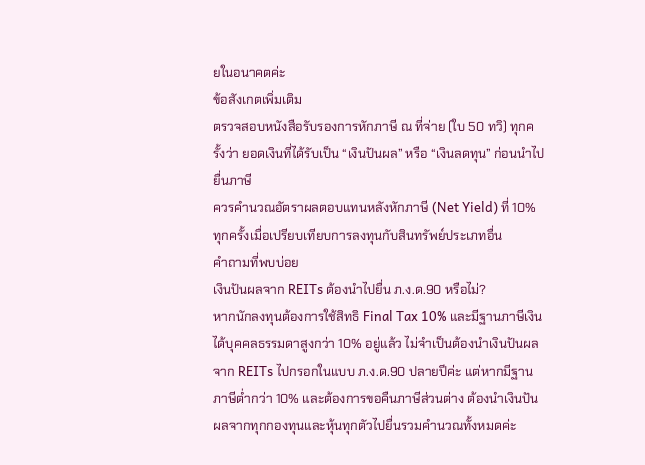ยในอนาคตค่ะ
ข้อสังเกตเพิ่มเติม
ตรวจสอบหนังสือรับรองการหักภาษี ณ ที่จ่าย (ใบ 50 ทวิ) ทุกครั้งว่า ยอดเงินที่ได้รับเป็น “เงินปันผล” หรือ “เงินลดทุน” ก่อนนำไปยื่นภาษี
ควรคำนวณอัตราผลตอบแทนหลังหักภาษี (Net Yield) ที่ 10% ทุกครั้งเมื่อเปรียบเทียบการลงทุนกับสินทรัพย์ประเภทอื่น
คำถามที่พบบ่อย
เงินปันผลจาก REITs ต้องนำไปยื่น ภ.ง.ด.90 หรือไม่?
หากนักลงทุนต้องการใช้สิทธิ Final Tax 10% และมีฐานภาษีเงินได้บุคคลธรรมดาสูงกว่า 10% อยู่แล้ว ไม่จำเป็นต้องนำเงินปันผลจาก REITs ไปกรอกในแบบ ภ.ง.ด.90 ปลายปีค่ะ แต่หากมีฐานภาษีต่ำกว่า 10% และต้องการขอคืนภาษีส่วนต่าง ต้องนำเงินปันผลจากทุกกองทุนและหุ้นทุกตัวไปยื่นรวมคำนวณทั้งหมดค่ะ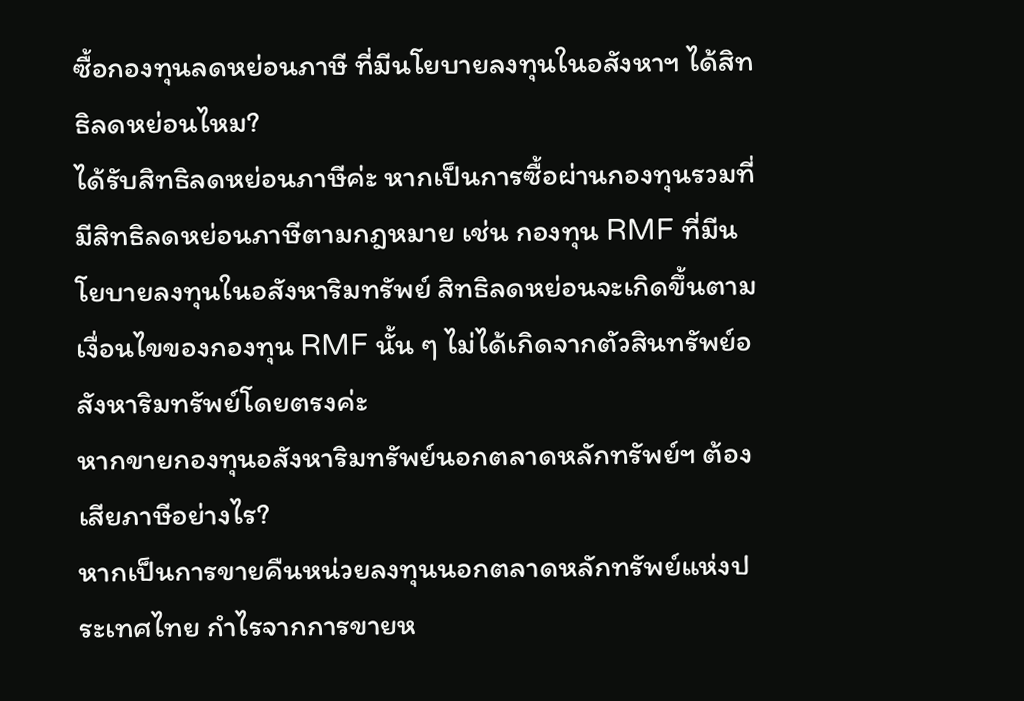ซื้อกองทุนลดหย่อนภาษี ที่มีนโยบายลงทุนในอสังหาฯ ได้สิทธิลดหย่อนไหม?
ได้รับสิทธิลดหย่อนภาษีค่ะ หากเป็นการซื้อผ่านกองทุนรวมที่มีสิทธิลดหย่อนภาษีตามกฎหมาย เช่น กองทุน RMF ที่มีนโยบายลงทุนในอสังหาริมทรัพย์ สิทธิลดหย่อนจะเกิดขึ้นตามเงื่อนไขของกองทุน RMF นั้น ๆ ไม่ได้เกิดจากตัวสินทรัพย์อสังหาริมทรัพย์โดยตรงค่ะ
หากขายกองทุนอสังหาริมทรัพย์นอกตลาดหลักทรัพย์ฯ ต้องเสียภาษีอย่างไร?
หากเป็นการขายคืนหน่วยลงทุนนอกตลาดหลักทรัพย์แห่งประเทศไทย กำไรจากการขายห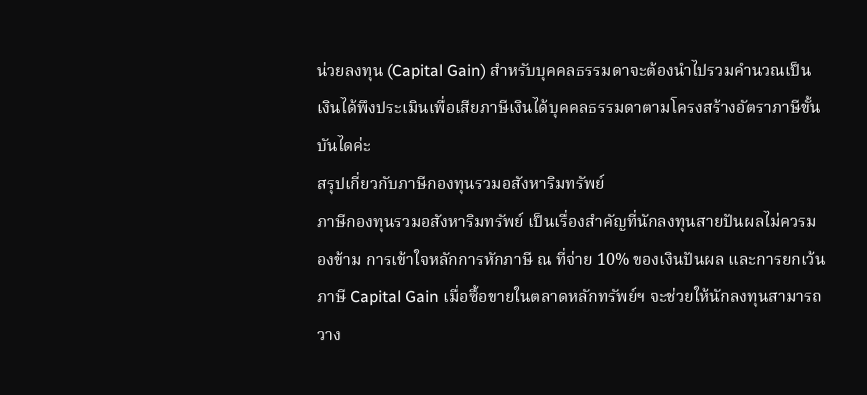น่วยลงทุน (Capital Gain) สำหรับบุคคลธรรมดาจะต้องนำไปรวมคำนวณเป็นเงินได้พึงประเมินเพื่อเสียภาษีเงินได้บุคคลธรรมดาตามโครงสร้างอัตราภาษีขั้นบันไดค่ะ
สรุปเกี่ยวกับภาษีกองทุนรวมอสังหาริมทรัพย์
ภาษีกองทุนรวมอสังหาริมทรัพย์ เป็นเรื่องสำคัญที่นักลงทุนสายปันผลไม่ควรมองข้าม การเข้าใจหลักการหักภาษี ณ ที่จ่าย 10% ของเงินปันผล และการยกเว้นภาษี Capital Gain เมื่อซื้อขายในตลาดหลักทรัพย์ฯ จะช่วยให้นักลงทุนสามารถวาง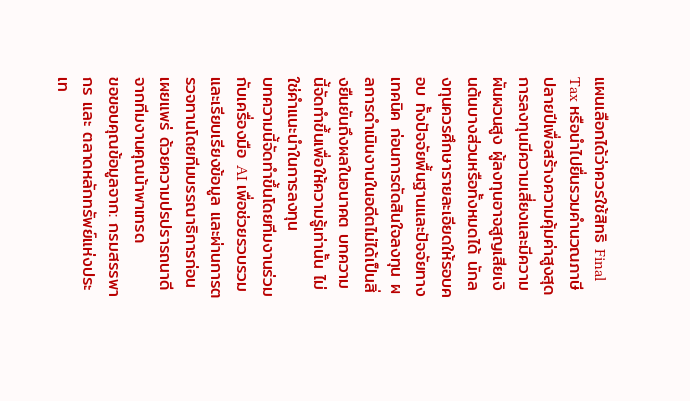แผนเลือกได้ว่าควรใช้สิทธิ Final Tax หรือนำไปยื่นรวมคำนวณภาษีปลายปีเพื่อสร้างความคุ้มค่าสูงสุด
การลงทุนมีความเสี่ยงและมีความผันผวนสูง ผู้ลงทุนอาจสูญเสียเงินต้นบางส่วนหรือทั้งหมดได้ นักลงทุนควรศึกษารายละเอียดให้รอบคอบ ทั้งปัจจัยพื้นฐานและปัจจัยทางเทคนิค ก่อนการตัดสินใจลงทุน ผลการดำเนินงานในอดีตไม่ได้เป็นสิ่งยืนยันถึงผลในอนาคต บทความนี้จัดทำขึ้นเพื่อให้ความรู้เท่านั้น ไม่ใช่คำแนะนำในการลงทุน
บทความนี้จัดทำขึ้นโดยทีมงานร่วมกับเครื่องมือ AI เพื่อช่วยรวบรวมและเรียบเรียงข้อมูล และผ่านการตรวจทานโดยทีมบรรณาธิการก่อนเผยแพร่ ด้วยความปรปรารถนาดีจากทีมงานคุณน้าพาเทรด
ขอขอบคุณข้อมูลจาก: กรมสรรพากร และ ตลาดหลักทรัพย์แห่งประเท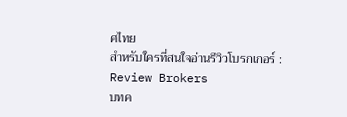ศไทย
สำหรับใครที่สนใจอ่านรีวิวโบรกเกอร์ : Review Brokers
บทค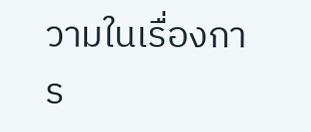วามในเรื่องการ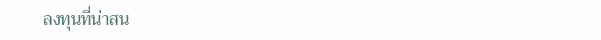ลงทุนที่น่าสน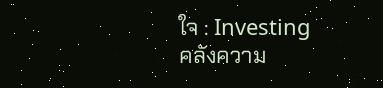ใจ : Investing
คลังความ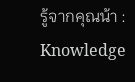รู้จากคุณน้า : Knowledge